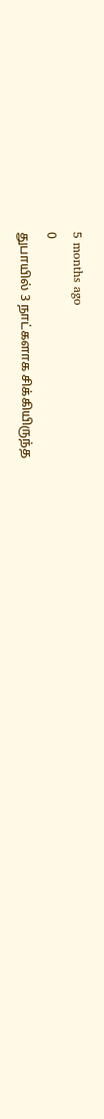5 months ago
0
துபாயில் 3 நாட்களாக சிக்கியிருந்த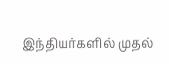இந்தியர்களில் முதல்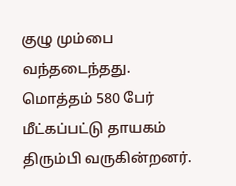குழு மும்பை வந்தடைந்தது. மொத்தம் 580 பேர் மீட்கப்பட்டு தாயகம் திரும்பி வருகின்றனர்.